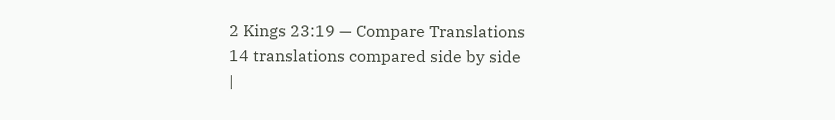2 Kings 23:19 — Compare Translations
14 translations compared side by side
|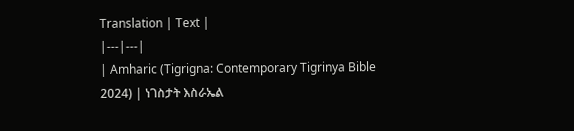Translation | Text |
|---|---|
| Amharic (Tigrigna: Contemporary Tigrinya Bible 2024) | ነገስታት እስራኤል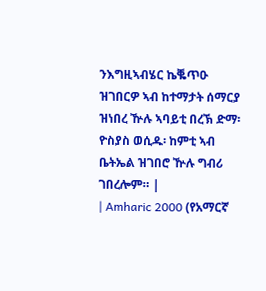ንእግዚኣብሄር ኬቘጥዑ ዝገበርዎ ኣብ ከተማታት ሰማርያ ዝነበረ ዅሉ ኣባይቲ በረኽ ድማ፡ ዮስያስ ወሲዱ፡ ከምቲ ኣብ ቤትኤል ዝገበሮ ዅሉ ግብሪ ገበረሎም። |
| Amharic 2000 (የአማርኛ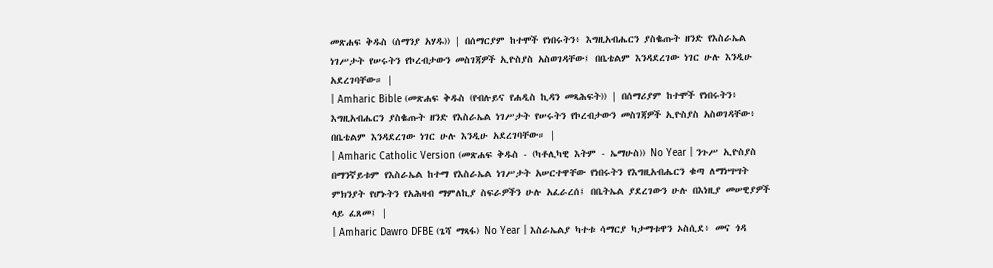መጽሐፍ ቅዱስ (ሰማንያ አሃዱ)) | በሰማርያም ከተሞች የነበሩትን፥ እግዚአብሔርን ያስቈጡት ዘንድ የእስራኤል ነገሥታት የሠሩትን የኮረብታውን መስገጃዎች ኢዮስያስ አስወገዳቸው፤ በቤቴልም እንዳደረገው ነገር ሁሉ እንዲሁ አደረገባቸው። |
| Amharic Bible (መጽሐፍ ቅዱስ (የብሉይና የሐዲስ ኪዳን መጻሕፍት)) | በሰማሪያም ከተሞች የነበሩትን፥ እግዚአብሔርን ያስቈጡት ዘንድ የእስራኤል ነገሥታት የሠሩትን የኮረብታውን መስገጃዎች ኢዮስያስ አስወገዳቸው፥ በቤቴልም እንዳደረገው ነገር ሁሉ እንዲሁ አደረገባቸው። |
| Amharic Catholic Version (መጽሐፍ ቅዱስ - (ካቶሊካዊ እትም - ኤማሁስ)) No Year | ንጉሥ ኢዮስያስ በማንኛይቱም የእስራኤል ከተማ የእስራኤል ነገሥታት አሠርተዋቸው የነበሩትን የእግዚአብሔርን ቁጣ ለማነሣሣት ምክንያት የሆኑትን የአሕዛብ ማምለኪያ ስፍራዎችን ሁሉ አፈራረሰ፤ በቤትኤል ያደረገውን ሁሉ በእነዚያ መሠዊያዎች ላይ ፈጸመ፤ |
| Amharic Dawro DFBE (ጌሻ ማጻፋ) No Year | እስራኤልያ ካተቱ ሳማርያ ካታማቱዋን ኦስሲደ፥ መና ጎዳ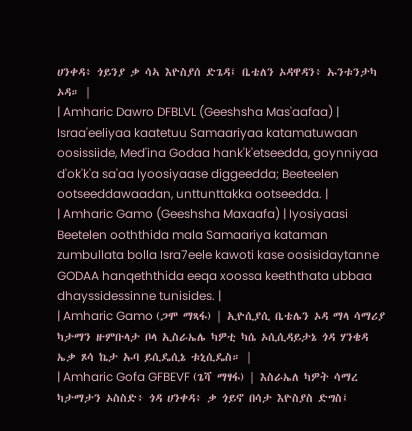ሀንቀዳ፥ ጎይንያ ቃ ሳኣ እዮስያሰ ድጌዳ፤ ቤቴለን ኦዳዋዳን፥ ኡንቱንታካ ኦዳ። |
| Amharic Dawro DFBLVL (Geeshsha Mas'aafaa) | Israa'eeliyaa kaatetuu Samaariyaa katamatuwaan oosissiide, Med'ina Godaa hank'k'etseedda, goynniyaa d'ok'k'a sa'aa Iyoosiyaase diggeedda; Beeteelen ootseeddawaadan, unttunttakka ootseedda. |
| Amharic Gamo (Geeshsha Maxaafa) | Iyosiyaasi Beetelen ooththida mala Samaariya kataman zumbullata bolla Isra7eele kawoti kase oosisidaytanne GODAA hanqeththida eeqa xoossa keeththata ubbaa dhayssidessinne tunisides. |
| Amharic Gamo (ጋሞ ማጻፋ) | ኢዮሲያሲ ቤቴሌን ኦዳ ማላ ሳማሪያ ካታማን ዙምቡላታ ቦላ ኢስራኤሌ ካዎቲ ካሴ ኦሲሲዳይታኔ ጎዳ ሃንቄዳ ኤቃ ጾሳ ኬታ ኡባ ይሲዴሲኔ ቱኒሲዴስ። |
| Amharic Gofa GFBEVF (ጌሻ ማፃፋ) | እስራኤለ ካዎት ሳማረ ካታማታን ኦስስድ፥ ጎዳ ሀንቀዳ፥ ቃ ጎይኖ በሳታ እዮስያስ ድግስ፤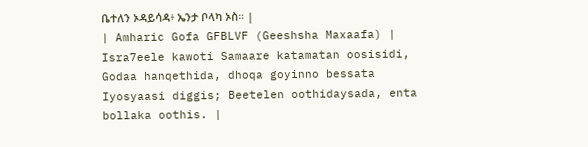ቤተለን ኦዳይሳዳ፥ ኤንታ ቦላካ ኦስ። |
| Amharic Gofa GFBLVF (Geeshsha Maxaafa) | Isra7eele kawoti Samaare katamatan oosisidi, Godaa hanqethida, dhoqa goyinno bessata Iyosyaasi diggis; Beetelen oothidaysada, enta bollaka oothis. |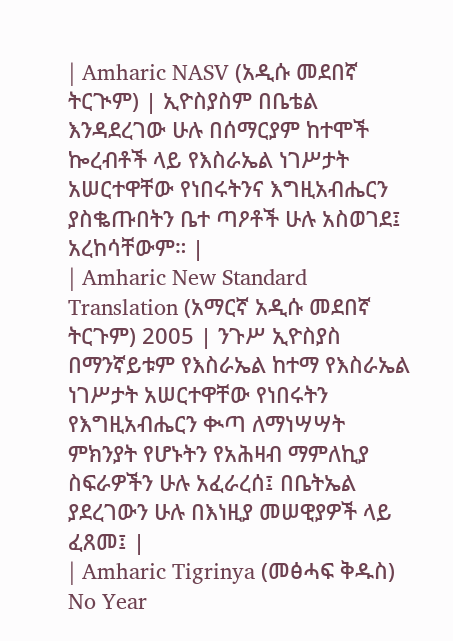| Amharic NASV (አዲሱ መደበኛ ትርጒም) | ኢዮስያስም በቤቴል እንዳደረገው ሁሉ በሰማርያም ከተሞች ኰረብቶች ላይ የእስራኤል ነገሥታት አሠርተዋቸው የነበሩትንና እግዚአብሔርን ያስቈጡበትን ቤተ ጣዖቶች ሁሉ አስወገደ፤ አረከሳቸውም። |
| Amharic New Standard Translation (አማርኛ አዲሱ መደበኛ ትርጉም) 2005 | ንጉሥ ኢዮስያስ በማንኛይቱም የእስራኤል ከተማ የእስራኤል ነገሥታት አሠርተዋቸው የነበሩትን የእግዚአብሔርን ቊጣ ለማነሣሣት ምክንያት የሆኑትን የአሕዛብ ማምለኪያ ስፍራዎችን ሁሉ አፈራረሰ፤ በቤትኤል ያደረገውን ሁሉ በእነዚያ መሠዊያዎች ላይ ፈጸመ፤ |
| Amharic Tigrinya (መፅሓፍ ቅዱስ) No Year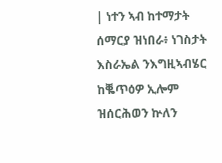| ነተን ኣብ ከተማታት ሰማርያ ዝነበራ፥ ነገስታት እስራኤል ንእግዚኣብሄር ከቘጥዕዎ ኢሎም ዝሰርሕወን ኵለን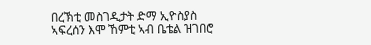በረኽቲ መስገዲታት ድማ ኢዮስያስ ኣፍረሰን እሞ ኸምቲ ኣብ ቤቴል ዝገበሮ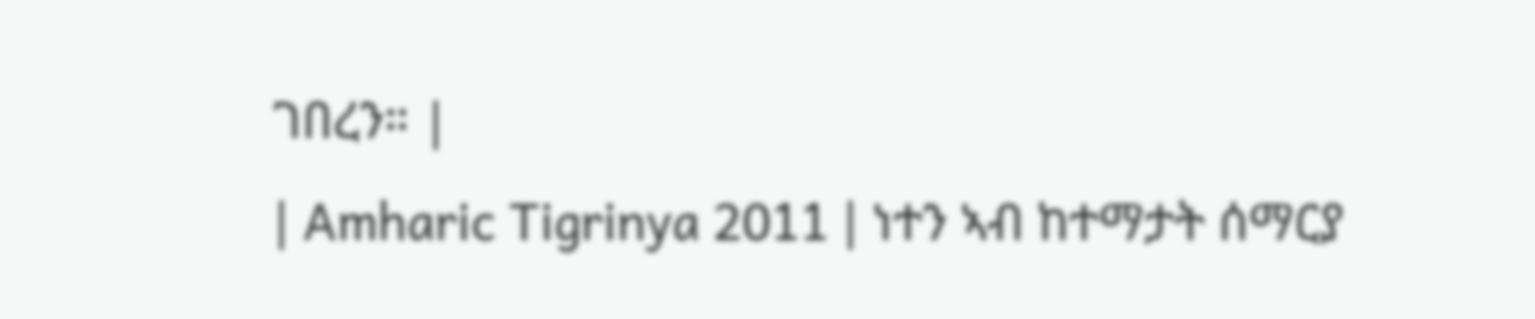ገበረን። |
| Amharic Tigrinya 2011 | ነተን ኣብ ከተማታት ሰማርያ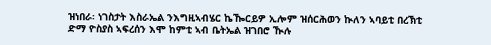ዝነበራ፡ ነገስታት እስራኤል ንእግዚኣብሄር ኬዀርይዎ ኢሎም ዝሰርሕወን ኲለን ኣባይቲ በረኽቲ ድማ ዮስያስ ኣፍረሰን እሞ ከምቲ ኣብ ቤትኤል ዝገበሮ ዂሉ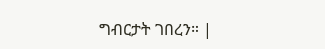ግብርታት ገበረን። |